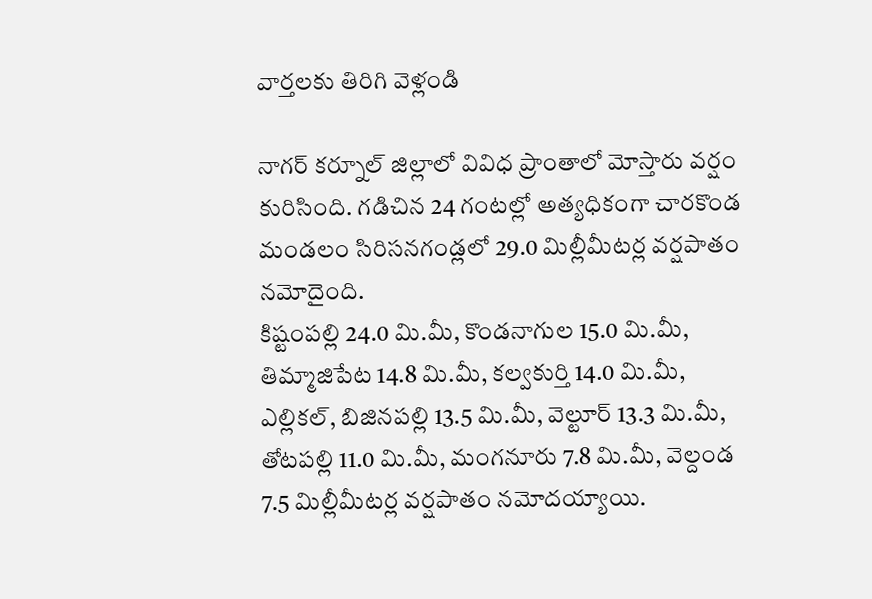వార్తలకు తిరిగి వెళ్లండి

నాగర్ కర్నూల్ జిల్లాలో వివిధ ప్రాంతాలో మోస్తారు వర్షం కురిసింది. గడిచిన 24 గంటల్లో అత్యధికంగా చారకొండ మండలం సిరిసనగండ్లలో 29.0 మిల్లీమీటర్ల వర్షపాతం నమోదైంది.
కిష్టంపల్లి 24.0 మి.మీ, కొండనాగుల 15.0 మి.మీ, తిమ్మాజిపేట 14.8 మి.మీ, కల్వకుర్తి 14.0 మి.మీ, ఎల్లికల్, బిజినపల్లి 13.5 మి.మీ, వెల్టూర్ 13.3 మి.మీ, తోటపల్లి 11.0 మి.మీ, మంగనూరు 7.8 మి.మీ, వెల్దండ 7.5 మిల్లీమీటర్ల వర్షపాతం నమోదయ్యాయి.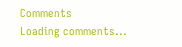Comments
Loading comments...